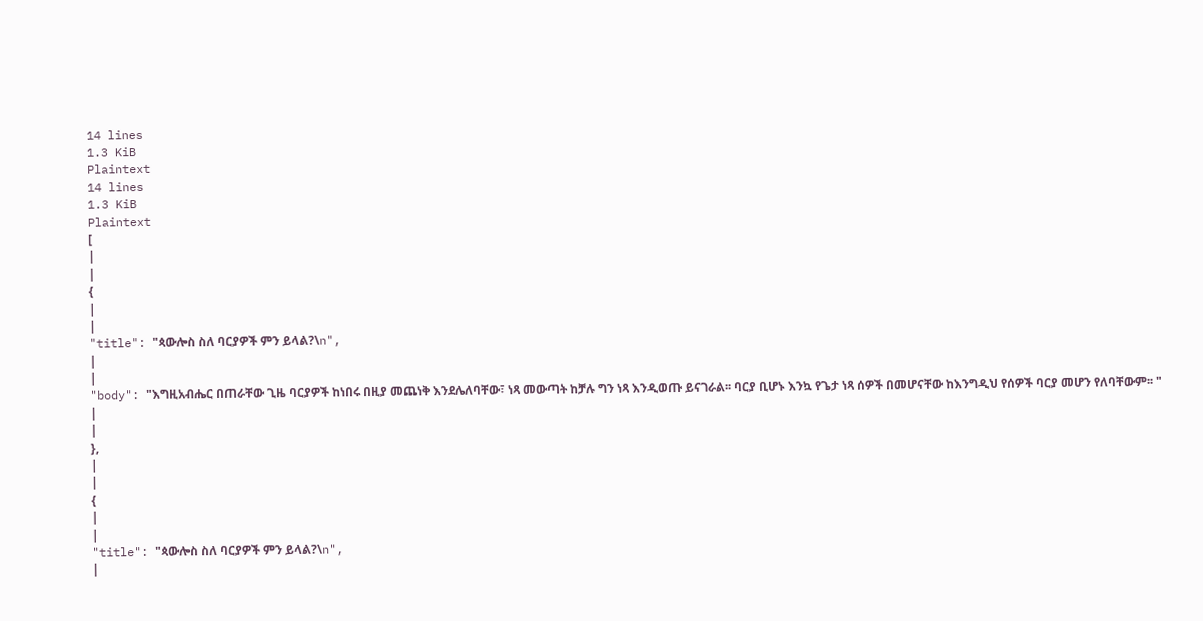14 lines
1.3 KiB
Plaintext
14 lines
1.3 KiB
Plaintext
[
|
|
{
|
|
"title": "ጳውሎስ ስለ ባርያዎች ምን ይላል?\n",
|
|
"body": "እግዚአብሔር በጠራቸው ጊዜ ባርያዎች ከነበሩ በዚያ መጨነቅ እንደሌለባቸው፣ ነጻ መውጣት ከቻሉ ግን ነጻ እንዲወጡ ይናገራል፡፡ ባርያ ቢሆኑ እንኳ የጌታ ነጻ ሰዎች በመሆናቸው ከእንግዲህ የሰዎች ባርያ መሆን የለባቸውም፡፡ "
|
|
},
|
|
{
|
|
"title": "ጳውሎስ ስለ ባርያዎች ምን ይላል?\n",
|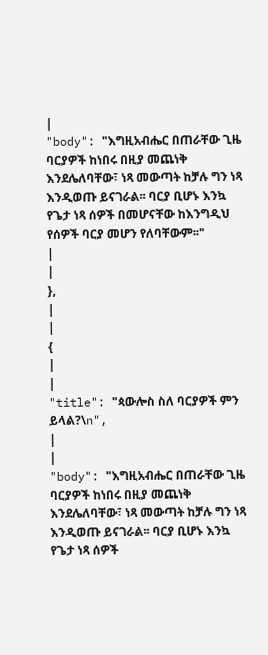|
"body": "እግዚአብሔር በጠራቸው ጊዜ ባርያዎች ከነበሩ በዚያ መጨነቅ እንደሌለባቸው፣ ነጻ መውጣት ከቻሉ ግን ነጻ እንዲወጡ ይናገራል፡፡ ባርያ ቢሆኑ እንኳ የጌታ ነጻ ሰዎች በመሆናቸው ከእንግዲህ የሰዎች ባርያ መሆን የለባቸውም፡፡"
|
|
},
|
|
{
|
|
"title": "ጳውሎስ ስለ ባርያዎች ምን ይላል?\n",
|
|
"body": "እግዚአብሔር በጠራቸው ጊዜ ባርያዎች ከነበሩ በዚያ መጨነቅ እንደሌለባቸው፣ ነጻ መውጣት ከቻሉ ግን ነጻ እንዲወጡ ይናገራል፡፡ ባርያ ቢሆኑ እንኳ የጌታ ነጻ ሰዎች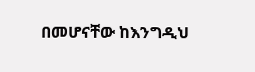በመሆናቸው ከእንግዲህ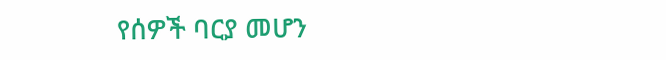የሰዎች ባርያ መሆን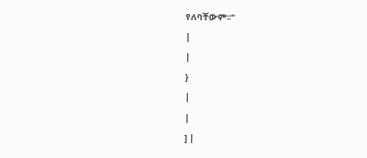የለባቸውም፡፡"
|
|
}
|
|
] |